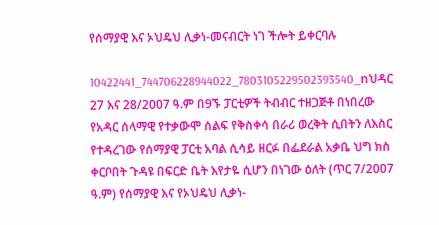የሰማያዊ እና ኦህዴህ ሊቃነ-መናብርት ነገ ችሎት ይቀርባሉ

10422441_744706228944022_7803105229502393540_nህዳር 27 እና 28/2007 ዓ.ም በ9ኙ ፓርቲዎች ትብብር ተዘጋጅቶ በነበረው የአዳር ሰላማዊ የተቃውሞ ሰልፍ የቅስቀሳ በራሪ ወረቅት ሲበትን ለእስር የተዳረገው የሰማያዊ ፓርቲ አባል ሲሳይ ዘርፉ በፌደራል አቃቤ ህግ ክስ ቀርቦበት ጉዳዩ በፍርድ ቤት እየታዬ ሲሆን በነገው ዕለት (ጥር 7/2007 ዓ.ም) የሰማያዊ እና የኦህዴህ ሊቃነ-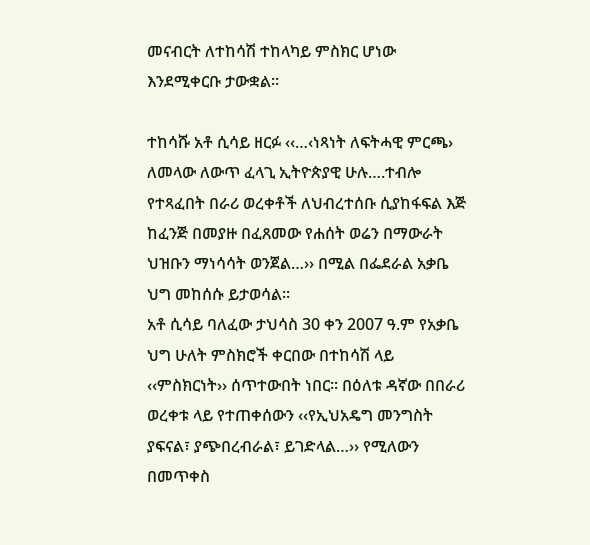መናብርት ለተከሳሽ ተከላካይ ምስክር ሆነው እንደሚቀርቡ ታውቋል፡፡

ተከሳሹ አቶ ሲሳይ ዘርፉ ‹‹…‹ነጻነት ለፍትሓዊ ምርጫ› ለመላው ለውጥ ፈላጊ ኢትዮጵያዊ ሁሉ….ተብሎ የተጻፈበት በራሪ ወረቀቶች ለህብረተሰቡ ሲያከፋፍል እጅ ከፈንጅ በመያዙ በፈጸመው የሐሰት ወሬን በማውራት ህዝቡን ማነሳሳት ወንጀል…›› በሚል በፌደራል አቃቤ ህግ መከሰሱ ይታወሳል፡፡
አቶ ሲሳይ ባለፈው ታህሳስ 30 ቀን 2007 ዓ.ም የአቃቤ ህግ ሁለት ምስክሮች ቀርበው በተከሳሽ ላይ ‹‹ምስክርነት›› ሰጥተውበት ነበር፡፡ በዕለቱ ዳኛው በበራሪ ወረቀቱ ላይ የተጠቀሰውን ‹‹የኢህአዴግ መንግስት ያፍናል፣ ያጭበረብራል፣ ይገድላል…›› የሚለውን በመጥቀስ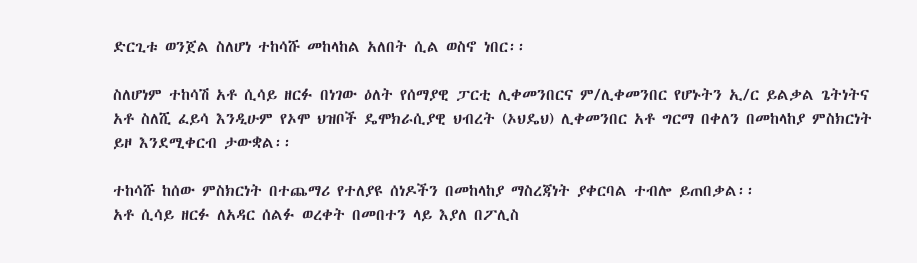ድርጊቱ ወንጀል ስለሆነ ተከሳሹ መከላከል አለበት ሲል ወስኖ ነበር፡፡

ስለሆነም ተከሳሽ አቶ ሲሳይ ዘርፉ በነገው ዕለት የሰማያዊ ፓርቲ ሊቀመንበርና ም/ሊቀመንበር የሆኑትን ኢ/ር ይልቃል ጌትነትና አቶ ስለሺ ፈይሳ እንዲሁም የኦሞ ህዝቦች ዴሞክራሲያዊ ህብረት (ኦህዴህ) ሊቀመንበር አቶ ግርማ በቀለን በመከላከያ ምስክርነት ይዞ እንደሚቀርብ ታውቋል፡፡

ተከሳሹ ከሰው ምስክርነት በተጨማሪ የተለያዩ ሰነዶችን በመከላከያ ማስረጃነት ያቀርባል ተብሎ ይጠበቃል፡፡
አቶ ሲሳይ ዘርፉ ለአዳር ሰልፉ ወረቀት በመበተን ላይ እያለ በፖሊስ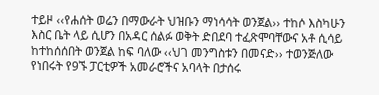ተይዞ ‹‹የሐሰት ወሬን በማውራት ህዝቡን ማነሳሳት ወንጀል›› ተከሶ እስካሁን እስር ቤት ላይ ሲሆን በአዳር ሰልፉ ወቅት ድበደባ ተፈጽሞባቸውና አቶ ሲሳይ ከተከሰሰበት ወንጀል ከፍ ባለው ‹‹ህገ መንግስቱን በመናድ›› ተወንጅለው የነበሩት የ9ኙ ፓርቲዎች አመራሮችና አባላት በታሰሩ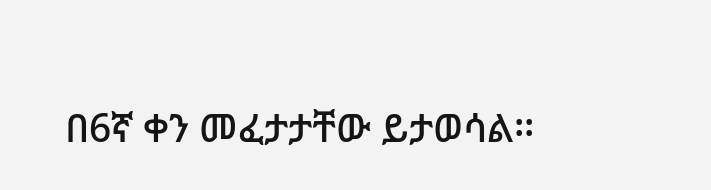በ6ኛ ቀን መፈታታቸው ይታወሳል፡፡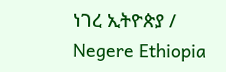ነገረ ኢትዮጵያ / Negere Ethiopia